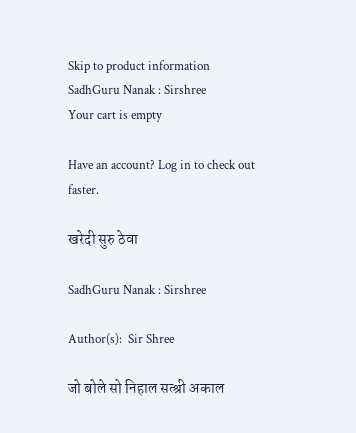Skip to product information
SadhGuru Nanak : Sirshree
Your cart is empty

Have an account? Log in to check out faster.

खरेदी सुरु ठेवा

SadhGuru Nanak : Sirshree

Author(s):  Sir Shree

जो बोले सो निहाल सत्श्री अकाल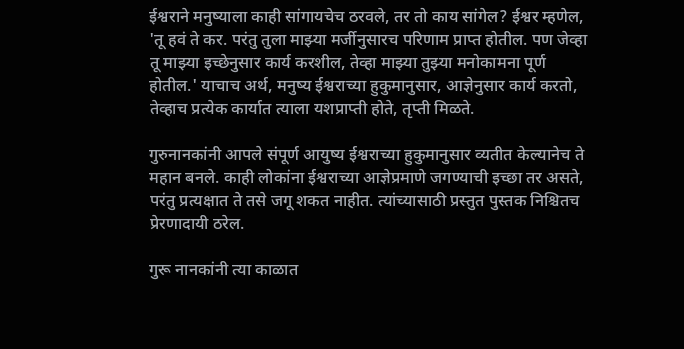ईश्वराने मनुष्याला काही सांगायचेच ठरवले, तर तो काय सांगेल? ईश्वर म्हणेल, 'तू हवं ते कर. परंतु तुला माझ्या मर्जीनुसारच परिणाम प्राप्त होतील. पण जेव्हा तू माझ्या इच्छेनुसार कार्य करशील, तेव्हा माझ्या तुझ्या मनोकामना पूर्ण होतील.' याचाच अर्थ, मनुष्य ईश्वराच्या हुकुमानुसार, आज्ञेनुसार कार्य करतो, तेव्हाच प्रत्येक कार्यात त्याला यशप्राप्ती होते, तृप्ती मिळते.

गुरुनानकांनी आपले संपूर्ण आयुष्य ईश्वराच्या हुकुमानुसार व्यतीत केल्यानेच ते महान बनले. काही लोकांना ईश्वराच्या आज्ञेप्रमाणे जगण्याची इच्छा तर असते, परंतु प्रत्यक्षात ते तसे जगू शकत नाहीत. त्यांच्यासाठी प्रस्तुत पुस्तक निश्चितच प्रेरणादायी ठरेल.

गुरू नानकांनी त्या काळात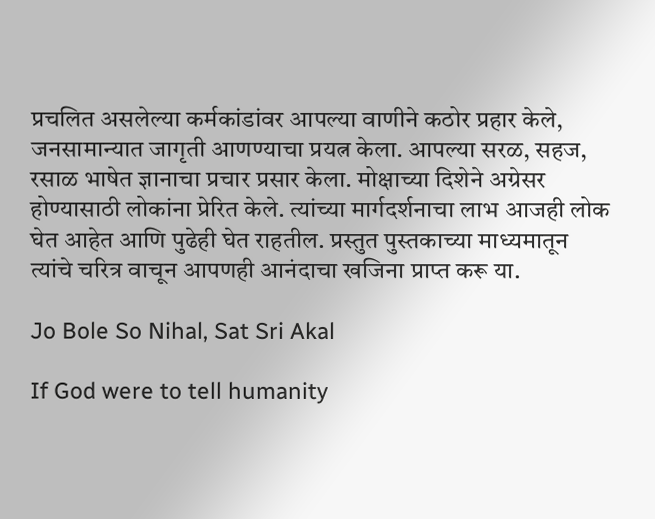प्रचलित असलेल्या कर्मकांडांवर आपल्या वाणीने कठोर प्रहार केले, जनसामान्यात जागृती आणण्याचा प्रयत्न केला. आपल्या सरळ, सहज, रसाळ भाषेत ज्ञानाचा प्रचार प्रसार केला. मोक्षाच्या दिशेने अग्रेसर होण्यासाठी लोकांना प्रेरित केले. त्यांच्या मार्गदर्शनाचा लाभ आजही लोक घेत आहेत आणि पुढेही घेत राहतील. प्रस्तुत पुस्तकाच्या माध्यमातून त्यांचे चरित्र वाचून आपणही आनंदाचा खजिना प्राप्त करू या.

Jo Bole So Nihal, Sat Sri Akal

If God were to tell humanity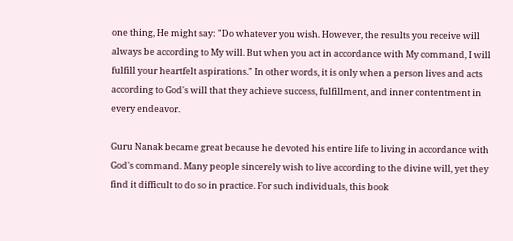one thing, He might say: "Do whatever you wish. However, the results you receive will always be according to My will. But when you act in accordance with My command, I will fulfill your heartfelt aspirations." In other words, it is only when a person lives and acts according to God's will that they achieve success, fulfillment, and inner contentment in every endeavor.

Guru Nanak became great because he devoted his entire life to living in accordance with God's command. Many people sincerely wish to live according to the divine will, yet they find it difficult to do so in practice. For such individuals, this book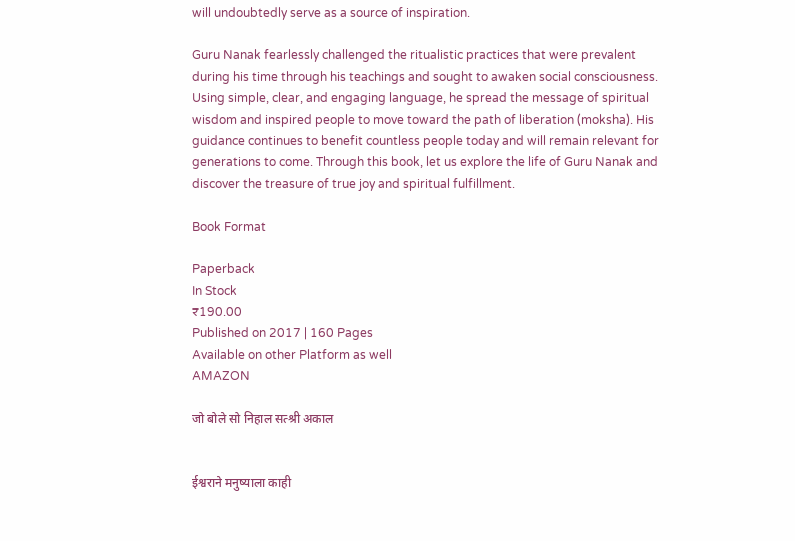will undoubtedly serve as a source of inspiration.

Guru Nanak fearlessly challenged the ritualistic practices that were prevalent during his time through his teachings and sought to awaken social consciousness. Using simple, clear, and engaging language, he spread the message of spiritual wisdom and inspired people to move toward the path of liberation (moksha). His guidance continues to benefit countless people today and will remain relevant for generations to come. Through this book, let us explore the life of Guru Nanak and discover the treasure of true joy and spiritual fulfillment.

Book Format

Paperback
In Stock
₹190.00
Published on 2017 | 160 Pages
Available on other Platform as well
AMAZON

जो बोले सो निहाल सत्श्री अकाल


ईश्वराने मनुष्याला काही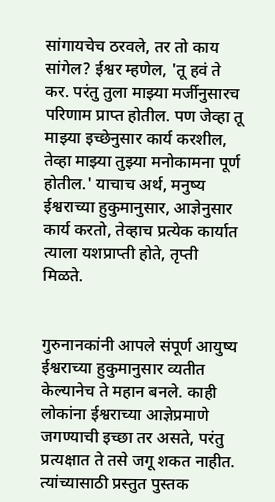सांगायचेच ठरवले, तर तो काय सांगेल? ईश्वर म्हणेल, 'तू हवं ते कर. परंतु तुला माझ्या मर्जीनुसारच परिणाम प्राप्त होतील. पण जेव्हा तू माझ्या इच्छेनुसार कार्य करशील, तेव्हा माझ्या तुझ्या मनोकामना पूर्ण होतील.' याचाच अर्थ, मनुष्य ईश्वराच्या हुकुमानुसार, आज्ञेनुसार कार्य करतो, तेव्हाच प्रत्येक कार्यात त्याला यशप्राप्ती होते, तृप्ती मिळते.


गुरुनानकांनी आपले संपूर्ण आयुष्य ईश्वराच्या हुकुमानुसार व्यतीत केल्यानेच ते महान बनले. काही लोकांना ईश्वराच्या आज्ञेप्रमाणे जगण्याची इच्छा तर असते, परंतु प्रत्यक्षात ते तसे जगू शकत नाहीत. त्यांच्यासाठी प्रस्तुत पुस्तक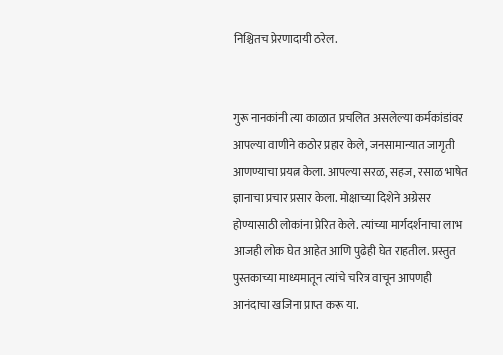निश्चितच प्रेरणादायी ठरेल.


गुरू नानकांनी त्या काळात प्रचलित असलेल्या कर्मकांडांवर आपल्या वाणीने कठोर प्रहार केले, जनसामान्यात जागृती आणण्याचा प्रयत्न केला. आपल्या सरळ, सहज, रसाळ भाषेत ज्ञानाचा प्रचार प्रसार केला. मोक्षाच्या दिशेने अग्रेसर होण्यासाठी लोकांना प्रेरित केले. त्यांच्या मार्गदर्शनाचा लाभ आजही लोक घेत आहेत आणि पुढेही घेत राहतील. प्रस्तुत पुस्तकाच्या माध्यमातून त्यांचे चरित्र वाचून आपणही आनंदाचा खजिना प्राप्त करू या.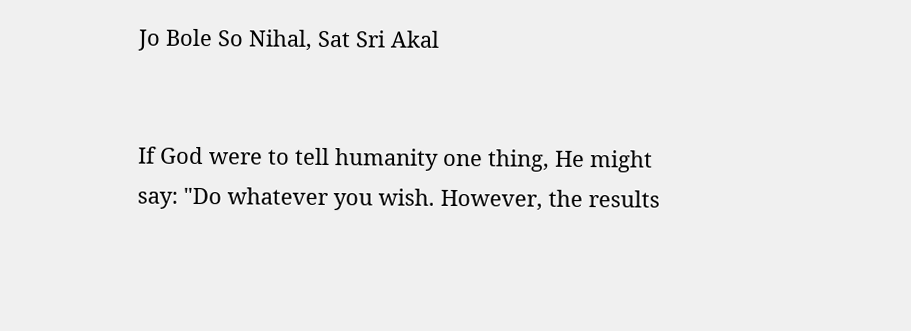Jo Bole So Nihal, Sat Sri Akal


If God were to tell humanity one thing, He might say: "Do whatever you wish. However, the results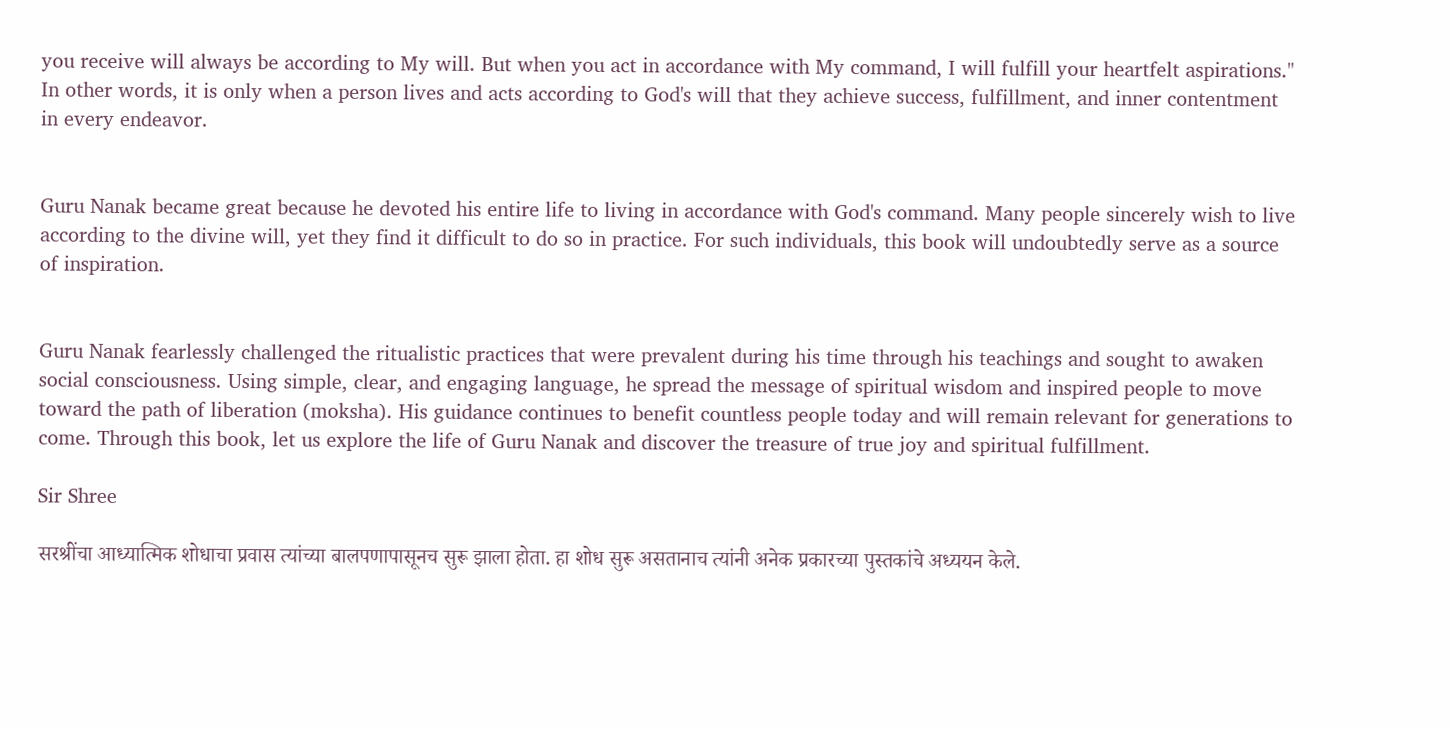you receive will always be according to My will. But when you act in accordance with My command, I will fulfill your heartfelt aspirations." In other words, it is only when a person lives and acts according to God's will that they achieve success, fulfillment, and inner contentment in every endeavor.


Guru Nanak became great because he devoted his entire life to living in accordance with God's command. Many people sincerely wish to live according to the divine will, yet they find it difficult to do so in practice. For such individuals, this book will undoubtedly serve as a source of inspiration.


Guru Nanak fearlessly challenged the ritualistic practices that were prevalent during his time through his teachings and sought to awaken social consciousness. Using simple, clear, and engaging language, he spread the message of spiritual wisdom and inspired people to move toward the path of liberation (moksha). His guidance continues to benefit countless people today and will remain relevant for generations to come. Through this book, let us explore the life of Guru Nanak and discover the treasure of true joy and spiritual fulfillment.

Sir Shree

सरश्रींचा आध्यात्मिक शोधाचा प्रवास त्यांच्या बालपणापासूनच सुरू झाला होता. हा शोध सुरू असतानाच त्यांनी अनेक प्रकारच्या पुस्तकांचे अध्ययन केले.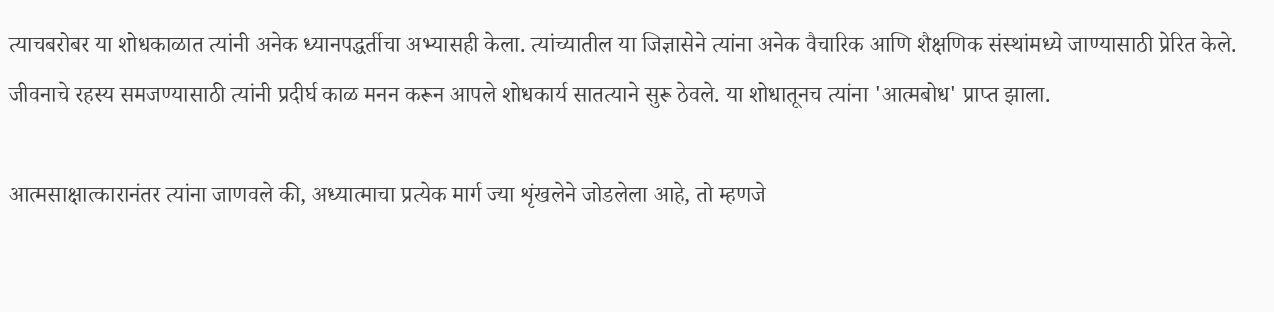त्याचबरोबर या शोधकाळात त्यांनी अनेक ध्यानपद्धर्तीचा अभ्यासही केला. त्यांच्यातील या जिज्ञासेने त्यांना अनेक वैचारिक आणि शैक्षणिक संस्थांमध्ये जाण्यासाठी प्रेरित केले. जीवनाचे रहस्य समजण्यासाठी त्यांनी प्रदीर्घ काळ मनन करून आपले शोधकार्य सातत्याने सुरू ठेवले. या शोधातूनच त्यांना 'आत्मबोध' प्राप्त झाला.

आत्मसाक्षात्कारानंतर त्यांना जाणवले की, अध्यात्माचा प्रत्येक मार्ग ज्या शृंखलेने जोडलेला आहे, तो म्हणजे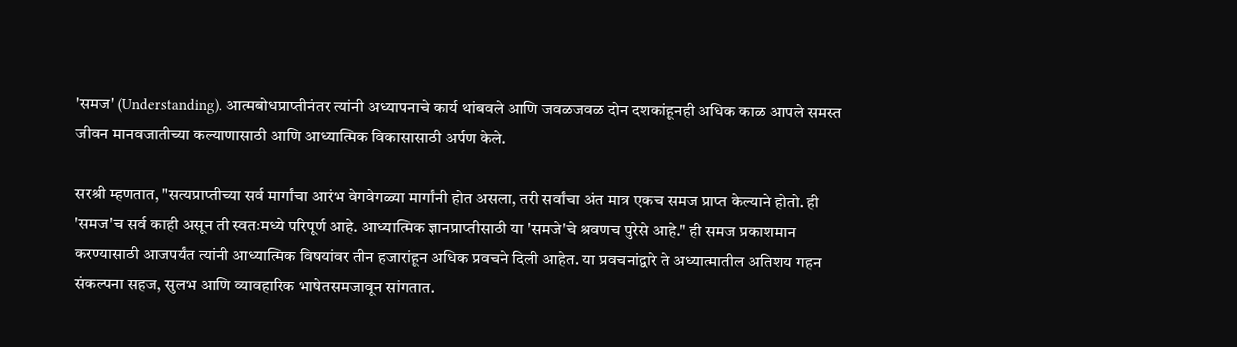'समज' (Understanding). आत्मबोधप्राप्तीनंतर त्यांनी अध्यापनाचे कार्य थांबवले आणि जवळजवळ दोन दशकांहूनही अधिक काळ आपले समस्त जीवन मानवजातीच्या कल्याणासाठी आणि आध्यात्मिक विकासासाठी अर्पण केले.

सरश्री म्हणतात, "सत्यप्राप्तीच्या सर्व मार्गांचा आरंभ वेगवेगळ्या मार्गांनी होत असला, तरी सर्वांचा अंत मात्र एकच समज प्राप्त केल्याने होतो. ही 'समज'च सर्व काही असून ती स्वतःमध्ये परिपूर्ण आहे. आध्यात्मिक ज्ञानप्राप्तीसाठी या 'समजे'चे श्रवणच पुरेसे आहे." ही समज प्रकाशमान करण्यासाठी आजपर्यंत त्यांनी आध्यात्मिक विषयांवर तीन हजारांहून अधिक प्रवचने दिली आहेत. या प्रवचनांद्वारे ते अध्यात्मातील अतिशय गहन संकल्पना सहज, सुलभ आणि व्यावहारिक भाषेतसमजावून सांगतात.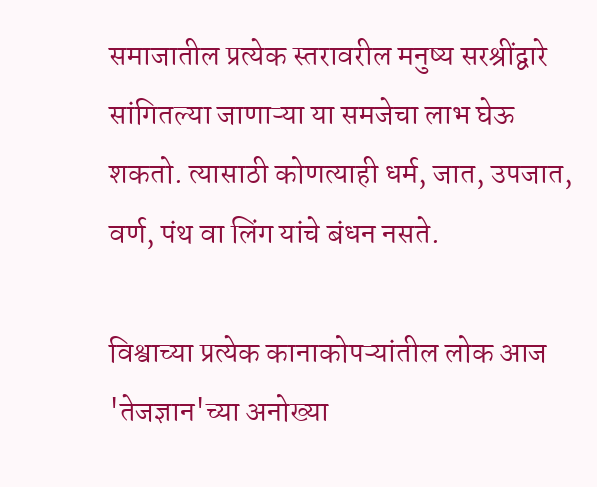समाजातील प्रत्येक स्तरावरील मनुष्य सरश्रींद्वारे सांगितल्या जाणाऱ्या या समजेचा लाभ घेऊ शकतो. त्यासाठी कोणत्याही धर्म, जात, उपजात, वर्ण, पंथ वा लिंग यांचे बंधन नसते.

विश्वाच्या प्रत्येक कानाकोपऱ्यांतील लोक आज 'तेजज्ञान'च्या अनोख्या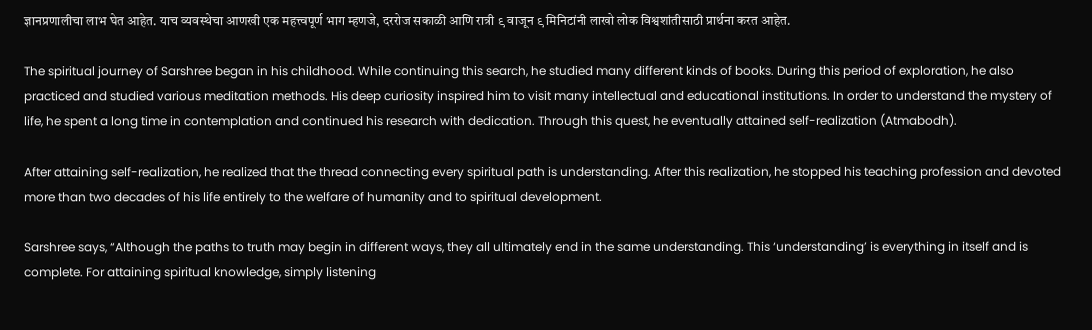ज्ञानप्रणालीचा लाभ घेत आहेत. याच व्यवस्थेचा आणखी एक महत्त्वपूर्ण भाग म्हणजे, दररोज सकाळी आणि रात्री ९ वाजून ९ मिनिटांनी लाखो लोक विश्वशांतीसाठी प्रार्थना करत आहेत.

The spiritual journey of Sarshree began in his childhood. While continuing this search, he studied many different kinds of books. During this period of exploration, he also practiced and studied various meditation methods. His deep curiosity inspired him to visit many intellectual and educational institutions. In order to understand the mystery of life, he spent a long time in contemplation and continued his research with dedication. Through this quest, he eventually attained self-realization (Atmabodh).

After attaining self-realization, he realized that the thread connecting every spiritual path is understanding. After this realization, he stopped his teaching profession and devoted more than two decades of his life entirely to the welfare of humanity and to spiritual development.

Sarshree says, “Although the paths to truth may begin in different ways, they all ultimately end in the same understanding. This ‘understanding’ is everything in itself and is complete. For attaining spiritual knowledge, simply listening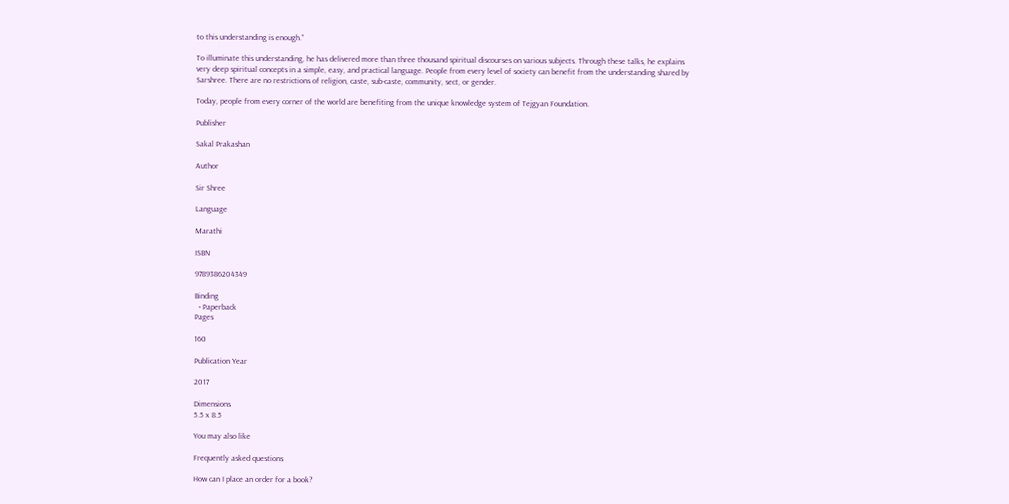to this understanding is enough.”

To illuminate this understanding, he has delivered more than three thousand spiritual discourses on various subjects. Through these talks, he explains very deep spiritual concepts in a simple, easy, and practical language. People from every level of society can benefit from the understanding shared by Sarshree. There are no restrictions of religion, caste, sub-caste, community, sect, or gender.

Today, people from every corner of the world are benefiting from the unique knowledge system of Tejgyan Foundation.

Publisher

Sakal Prakashan

Author

Sir Shree

Language

Marathi

ISBN

9789386204349

Binding
  • Paperback
Pages

160

Publication Year

2017

Dimensions
5.5 x 8.5

You may also like

Frequently asked questions

How can I place an order for a book?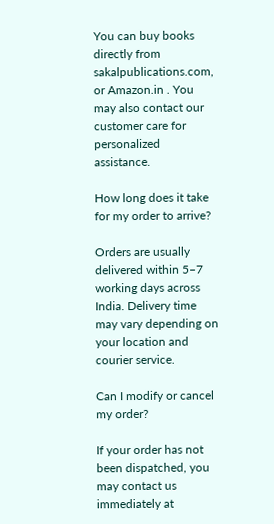You can buy books directly from sakalpublications.com, or Amazon.in . You may also contact our customer care for personalized assistance.

How long does it take for my order to arrive?

Orders are usually delivered within 5–7 working days across India. Delivery time may vary depending on your location and courier service.

Can I modify or cancel my order?

If your order has not been dispatched, you may contact us immediately at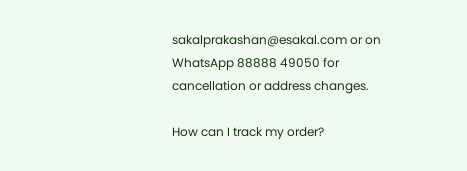sakalprakashan@esakal.com or on WhatsApp 88888 49050 for cancellation or address changes.

How can I track my order?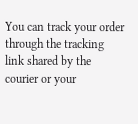You can track your order through the tracking link shared by the courier or your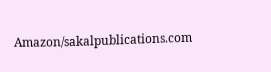Amazon/sakalpublications.com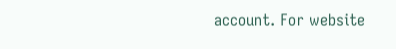account. For website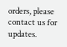orders, please contact us for updates.